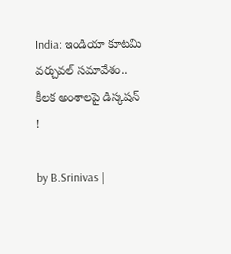India: ఇండియా కూటమి వర్చువల్ సమావేశం.. కీలక అంశాలపై డిస్కషన్ !

by B.Srinivas |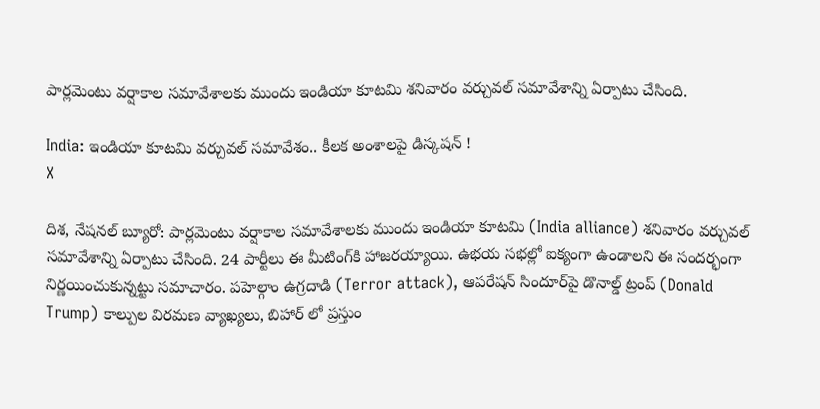పార్లమెంటు వర్షాకాల సమావేశాలకు ముందు ఇండియా కూటమి శనివారం వర్చువల్ సమావేశాన్ని ఏర్పాటు చేసింది.

India: ఇండియా కూటమి వర్చువల్ సమావేశం.. కీలక అంశాలపై డిస్కషన్ !
X

దిశ, నేషనల్ బ్యూరో: పార్లమెంటు వర్షాకాల సమావేశాలకు ముందు ఇండియా కూటమి (India alliance) శనివారం వర్చువల్ సమావేశాన్ని ఏర్పాటు చేసింది. 24 పార్టీలు ఈ మీటింగ్‌కి హాజరయ్యాయి. ఉభయ సభల్లో ఐక్యంగా ఉండాలని ఈ సందర్భంగా నిర్ణయించుకున్నట్టు సమాచారం. పహెల్గాం ఉగ్రదాడి (Terror attack), ఆపరేషన్ సిందూర్‌పై డొనాల్డ్ ట్రంప్ (Donald Trump) కాల్పుల విరమణ వ్యాఖ్యలు, బిహార్ లో ప్రస్తుం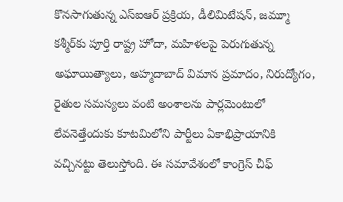కొనసాగుతున్న ఎస్ఐఆర్ ప్రక్రియ, డీలిమిటేషన్, జమ్మూ కశ్మీర్‌కు పూర్తి రాష్ట్ర హోదా, మహిళలపై పెరుగుతున్న అఘాయిత్యాలు, అహ్మదాబాద్ విమాన ప్రమాదం, నిరుద్యోగం, రైతుల సమస్యలు వంటి అంశాలను పార్లమెంటులో లేవనెత్తేందుకు కూటమిలోని పార్టీలు ఏకాభిప్రాయానికి వచ్చినట్టు తెలుస్తోంది. ఈ సమావేశంలో కాంగ్రెస్ చీఫ్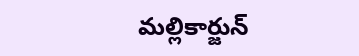మల్లికార్జున్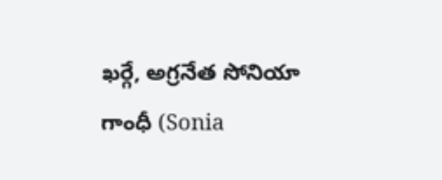ఖర్గే, అగ్రనేత సోనియా గాంధీ (Sonia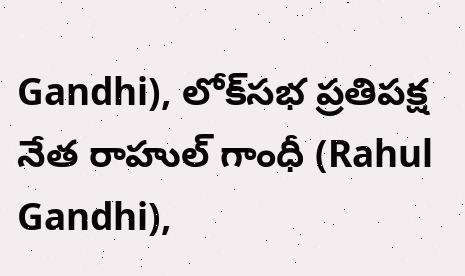Gandhi), లోక్‌సభ ప్రతిపక్ష నేత రాహుల్ గాంధీ (Rahul Gandhi),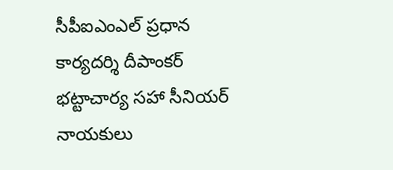సీపీఐఎంఎల్ ప్రధాన కార్యదర్శి దీపాంకర్ భట్టాచార్య సహా సీనియర్ నాయకులు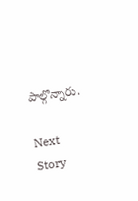పాల్గొన్నారు.

Next Story